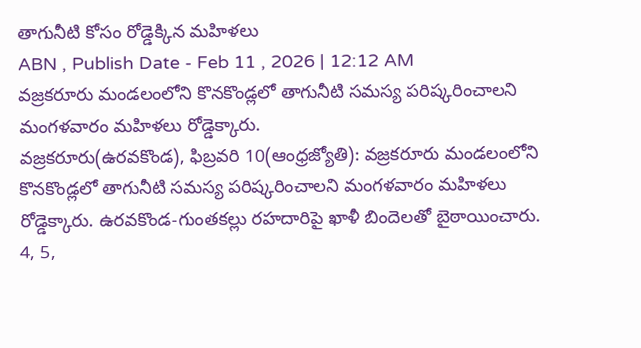తాగునీటి కోసం రోడ్డెక్కిన మహిళలు
ABN , Publish Date - Feb 11 , 2026 | 12:12 AM
వజ్రకరూరు మండలంలోని కొనకొండ్లలో తాగునీటి సమస్య పరిష్కరించాలని మంగళవారం మహిళలు రోడ్డెక్కారు.
వజ్రకరూరు(ఉరవకొండ), ఫిబ్రవరి 10(ఆంధ్రజ్యోతి): వజ్రకరూరు మండలంలోని కొనకొండ్లలో తాగునీటి సమస్య పరిష్కరించాలని మంగళవారం మహిళలు రోడ్డెక్కారు. ఉరవకొండ-గుంతకల్లు రహదారిపై ఖాళీ బిందెలతో బైఠాయించారు. 4, 5,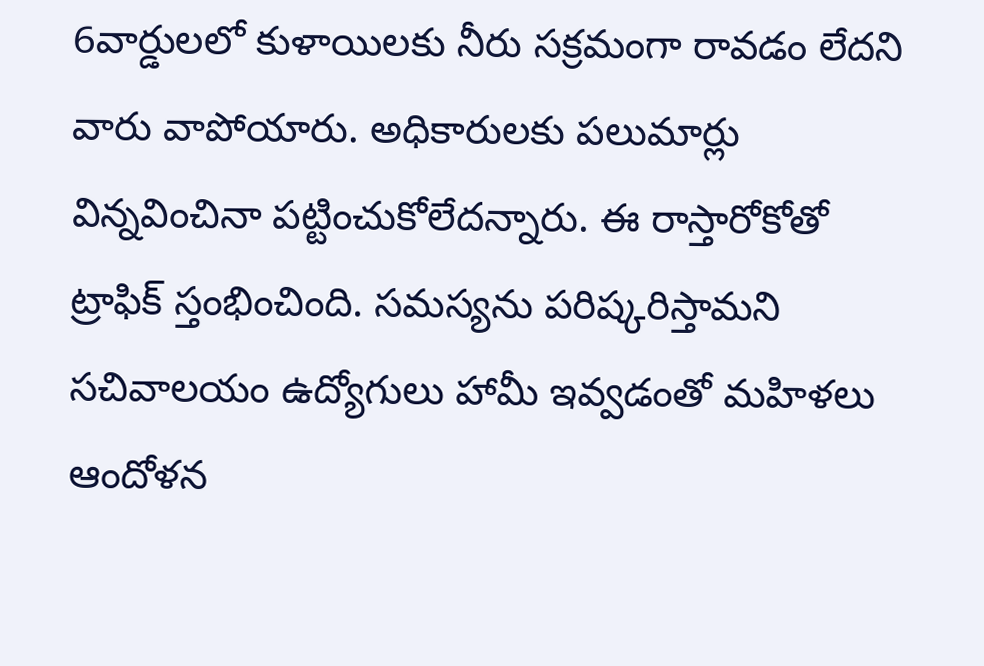6వార్డులలో కుళాయిలకు నీరు సక్రమంగా రావడం లేదని వారు వాపోయారు. అధికారులకు పలుమార్లు విన్నవించినా పట్టించుకోలేదన్నారు. ఈ రాస్తారోకోతో ట్రాఫిక్ స్తంభించింది. సమస్యను పరిష్కరిస్తామని సచివాలయం ఉద్యోగులు హామీ ఇవ్వడంతో మహిళలు ఆందోళన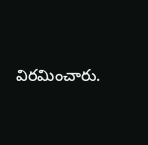విరమించారు.